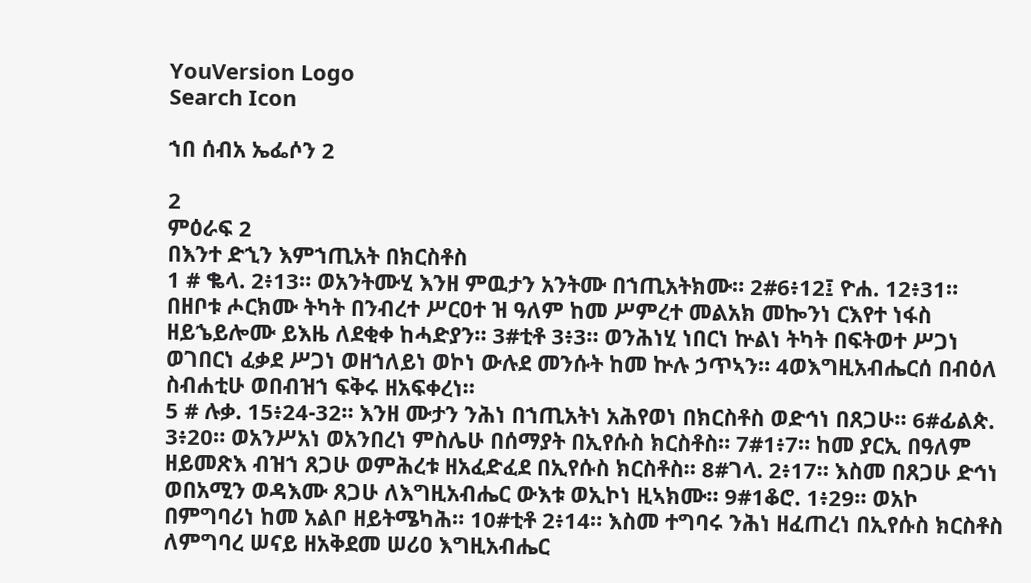YouVersion Logo
Search Icon

ኀበ ሰብአ ኤፌሶን 2

2
ምዕራፍ 2
በእንተ ድኂን እምኀጢአት በክርስቶስ
1 # ቈላ. 2፥13። ወአንትሙሂ እንዘ ምዉታን አንትሙ በኀጢአትክሙ። 2#6፥12፤ ዮሐ. 12፥31። በዘቦቱ ሖርክሙ ትካት በንብረተ ሥርዐተ ዝ ዓለም ከመ ሥምረተ መልአክ መኰንነ ርእየተ ነፋስ ዘይኄይሎሙ ይእዜ ለደቂቀ ከሓድያን። 3#ቲቶ 3፥3። ወንሕነሂ ነበርነ ኵልነ ትካት በፍትወተ ሥጋነ ወገበርነ ፈቃደ ሥጋነ ወዘኀለይነ ወኮነ ውሉደ መንሱት ከመ ኵሉ ኃጥኣን። 4ወእግዚአብሔርሰ በብዕለ ስብሐቲሁ ወበብዝኀ ፍቅሩ ዘአፍቀረነ።
5 # ሉቃ. 15፥24-32። እንዘ ሙታን ንሕነ በኀጢአትነ አሕየወነ በክርስቶስ ወድኅነ በጸጋሁ። 6#ፊልጵ. 3፥20። ወአንሥአነ ወአንበረነ ምስሌሁ በሰማያት በኢየሱስ ክርስቶስ። 7#1፥7። ከመ ያርኢ በዓለም ዘይመጽእ ብዝኀ ጸጋሁ ወምሕረቱ ዘአፈድፈደ በኢየሱስ ክርስቶስ። 8#ገላ. 2፥17። እስመ በጸጋሁ ድኅነ ወበአሚን ወዳእሙ ጸጋሁ ለእግዚአብሔር ውእቱ ወኢኮነ ዚኣክሙ። 9#1ቆሮ. 1፥29። ወአኮ በምግባሪነ ከመ አልቦ ዘይትሜካሕ። 10#ቲቶ 2፥14። እስመ ተግባሩ ንሕነ ዘፈጠረነ በኢየሱስ ክርስቶስ ለምግባረ ሠናይ ዘአቅደመ ሠሪዐ እግዚአብሔር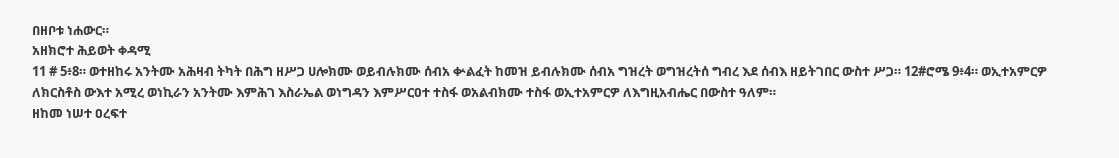በዘቦቱ ነሐውር።
አዘክሮተ ሕይወት ቀዳሚ
11 # 5፥8። ወተዘከሩ አንትሙ አሕዛብ ትካት በሕግ ዘሥጋ ሀሎክሙ ወይብሉክሙ ሰብአ ቍልፈት ከመዝ ይብሉክሙ ሰብአ ግዝረት ወግዝረትሰ ግብረ እደ ሰብእ ዘይትገበር ውስተ ሥጋ። 12#ሮሜ 9፥4። ወኢተአምርዎ ለክርስቶስ ውእተ አሚረ ወነኪራን አንትሙ እምሕገ እስራኤል ወነግዳን እምሥርዐተ ተስፋ ወአልብክሙ ተስፋ ወኢተአምርዎ ለእግዚአብሔር በውስተ ዓለም።
ዘከመ ነሠተ ዐረፍተ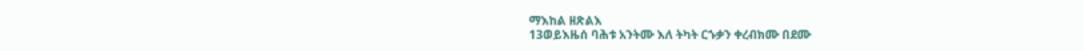ማእከል ዘጽልእ
13ወይእዜሰ ባሕቱ አንትሙ እለ ትካት ርኁቃን ቀረብክሙ በደሙ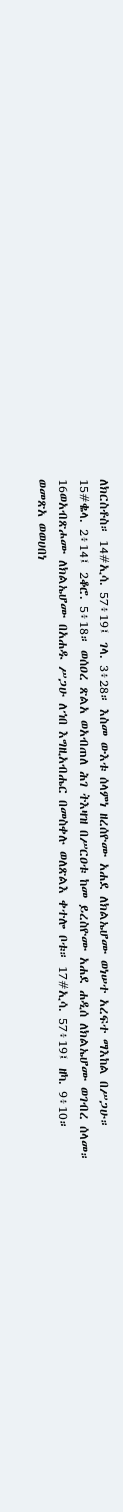ለክርስቶስ። 14#ኢሳ. 57፥19፤ ገላ. 3፥28። እስመ ውእቱ ሰላምነ ዘረሰዮሙ አሐደ ለክልኤሆሙ ወነሠተ አረፍተ ማእከል በሥጋሁ። 15#ቈላ. 2፥14፤ 2ቆሮ. 5፥18። ወሰዐረ ጽልአ ወአብጠለ ሕገ ትእዛዝ በሥርዐቱ ከመ ይረስዮሙ አሐደ ሐዲሰ ለክልኤሆሙ ወገብረ ሰላመ። 16ወአብጽሖሙ ለክልኤሆሙ በአሐዱ ሥጋሁ ለኀበ እግዚአብሔር በመስቀሉ ወለጽልእ ቀተሎ ቦቱ። 17#ኢሳ. 57፥19፤ ዘካ. 9፥10። ወመጽአ ወወሀበነ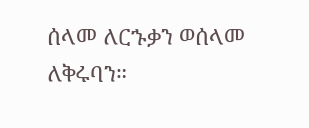ሰላመ ለርኁቃን ወሰላመ ለቅሩባን።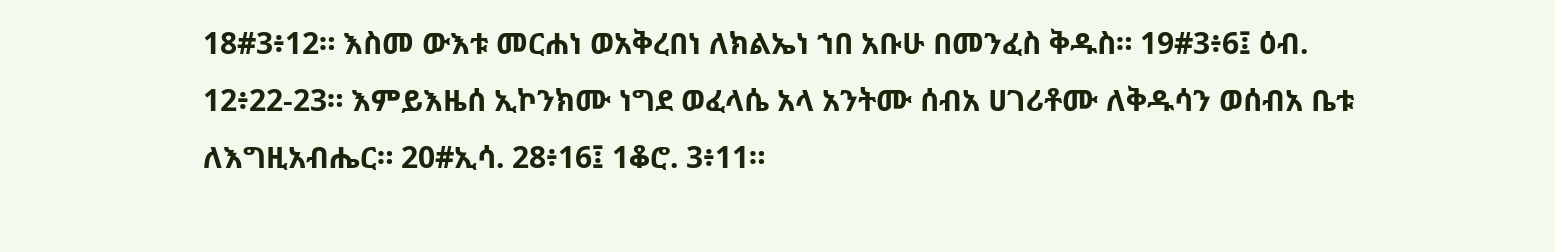18#3፥12። እስመ ውእቱ መርሐነ ወአቅረበነ ለክልኤነ ኀበ አቡሁ በመንፈስ ቅዱስ። 19#3፥6፤ ዕብ. 12፥22-23። እምይእዜሰ ኢኮንክሙ ነግደ ወፈላሴ አላ አንትሙ ሰብአ ሀገሪቶሙ ለቅዱሳን ወሰብአ ቤቱ ለእግዚአብሔር። 20#ኢሳ. 28፥16፤ 1ቆሮ. 3፥11።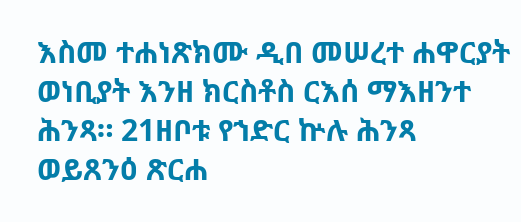እስመ ተሐነጽክሙ ዲበ መሠረተ ሐዋርያት ወነቢያት እንዘ ክርስቶስ ርእሰ ማእዘንተ ሕንጻ። 21ዘቦቱ የኀድር ኵሉ ሕንጻ ወይጸንዕ ጽርሐ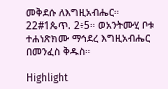መቅደሱ ለእግዚአብሔር። 22#1ጴጥ. 2፥5። ወአንትሙሂ ቦቱ ተሐነጽክሙ ማኅደረ እግዚአብሔር በመንፈስ ቅዱስ።

Highlight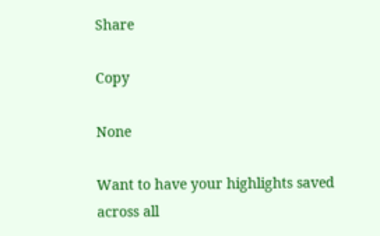Share

Copy

None

Want to have your highlights saved across all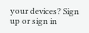your devices? Sign up or sign in